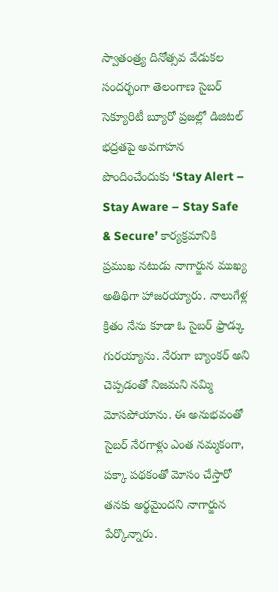స్వాతంత్ర్య దినోత్సవ వేడుకల సందర్భంగా తెలంగాణ సైబర్ సెక్యూరిటీ బ్యూరో ప్రజల్లో డిజిటల్ భద్రతపై అవగాహన పొందించేందుకు ‘Stay Alert – Stay Aware – Stay Safe & Secure’ కార్యక్రమానికి ప్రముఖ నటుడు నాగార్జున ముఖ్య అతిథిగా హాజరయ్యారు. నాలుగేళ్ల క్రితం నేను కూడా ఓ సైబర్ ఫ్రాడ్కు గురయ్యాను. నేరుగా బ్యాంకర్ అని చెప్పడంతో నిజమని నమ్మి మోసపోయాను. ఈ అనుభవంతో సైబర్ నేరగాళ్లు ఎంత నమ్మకంగా, పక్కా పథకంతో మోసం చేస్తారో తనకు అర్థమైందని నాగార్జున పేర్కొన్నారు.